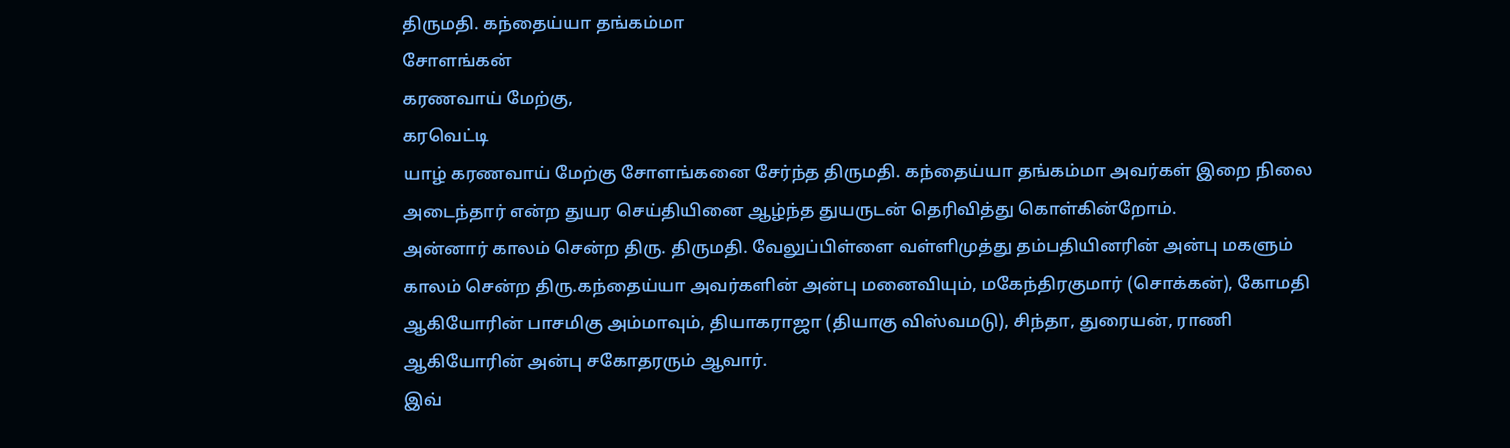திருமதி. கந்தைய்யா தங்கம்மா
சோளங்கன்
கரணவாய் மேற்கு,
கரவெட்டி
யாழ் கரணவாய் மேற்கு சோளங்கனை சேர்ந்த திருமதி. கந்தைய்யா தங்கம்மா அவர்கள் இறை நிலை அடைந்தார் என்ற துயர செய்தியினை ஆழ்ந்த துயருடன் தெரிவித்து கொள்கின்றோம்.
அன்னார் காலம் சென்ற திரு. திருமதி. வேலுப்பிள்ளை வள்ளிமுத்து தம்பதியினரின் அன்பு மகளும் காலம் சென்ற திரு.கந்தைய்யா அவர்களின் அன்பு மனைவியும், மகேந்திரகுமார் (சொக்கன்), கோமதி ஆகியோரின் பாசமிகு அம்மாவும், தியாகராஜா (தியாகு விஸ்வமடு), சிந்தா, துரையன், ராணி ஆகியோரின் அன்பு சகோதரரும் ஆவார்.
இவ்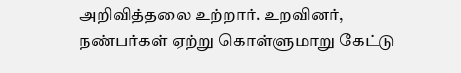அறிவித்தலை உற்றார். உறவினர், நண்பர்கள் ஏற்று கொள்ளுமாறு கேட்டு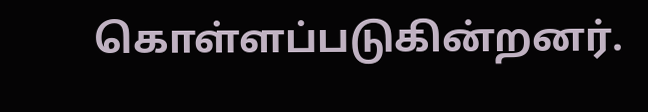கொள்ளப்படுகின்றனர்.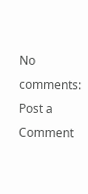No comments:
Post a Comment